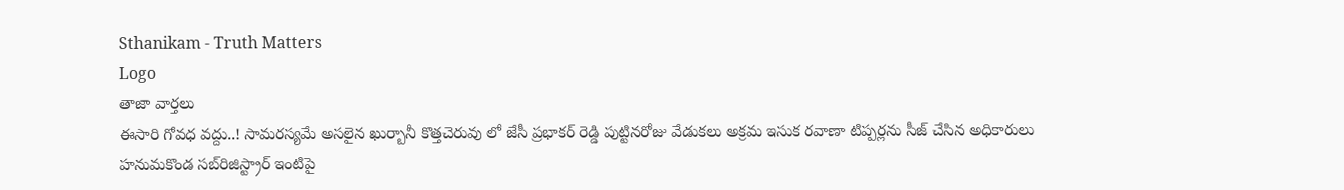Sthanikam - Truth Matters
Logo
తాజా వార్తలు
ఈసారి గోవధ వద్దు..! సామరస్యమే అసలైన ఖుర్బానీ కొత్తచెరువు లో జేసీ ప్రభాకర్ రెడ్డి పుట్టినరోజు వేడుకలు అక్రమ ఇసుక రవాణా టిప్పర్లను సీజ్ చేసిన అధికారులు హనుమకొండ సబ్‌రిజిస్ట్రార్ ఇంటిపై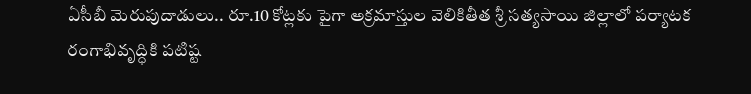ఏసీబీ మెరుపుదాడులు.. రూ.10 కోట్లకు పైగా అక్రమాస్తుల వెలికితీత శ్రీ సత్యసాయి జిల్లాలో పర్యాటక రంగాభివృద్ధికి పటిష్ట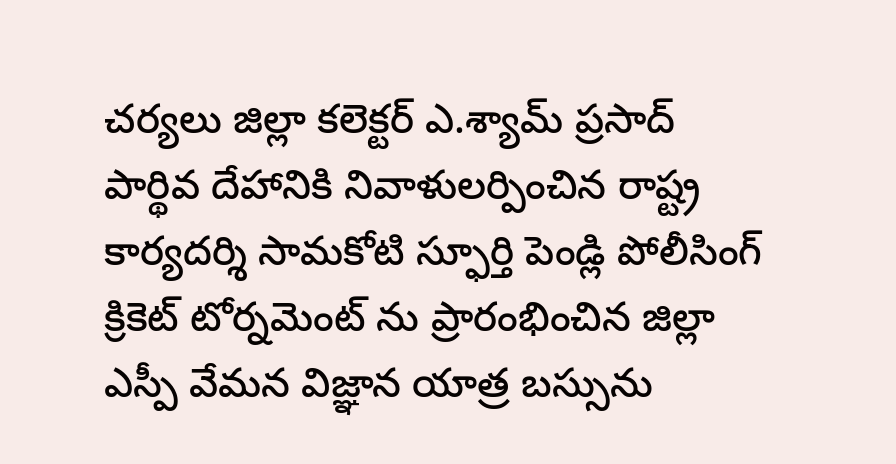చర్యలు జిల్లా కలెక్టర్ ఎ.శ్యామ్ ప్రసాద్ పార్థివ దేహానికి నివాళులర్పించిన రాష్ట్ర కార్యదర్శి సామకోటి స్ఫూర్తి పెండ్లి పోలీసింగ్ క్రికెట్ టోర్నమెంట్ ను ప్రారంభించిన జిల్లా ఎస్పీ వేమన విజ్ఞాన యాత్ర బస్సును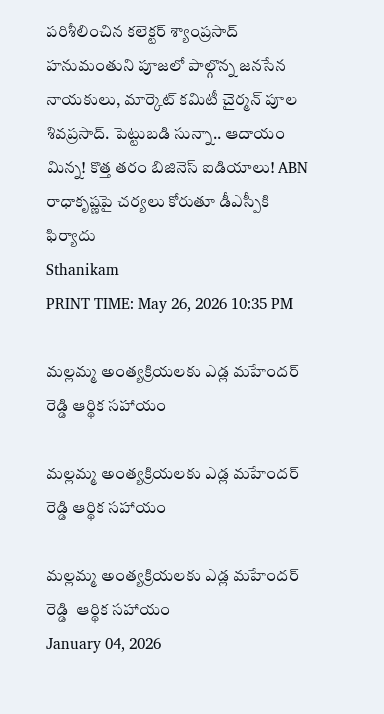పరిశీలించిన కలెక్టర్ శ్యాంప్రసాద్ హనుమంతుని పూజలో పాల్గొన్న జనసేన నాయకులు, మార్కెట్ కమిటీ చైర్మన్ పూల శివప్రసాద్. పెట్టుబడి సున్నా.. ఆదాయం మిన్న! కొత్త తరం బిజినెస్ ఐడియాలు! ABN రాధాకృష్ణపై చర్యలు కోరుతూ డీఎస్పీకి ఫిర్యాదు
Sthanikam
PRINT TIME: May 26, 2026 10:35 PM

మల్లమ్మ అంత్యక్రియలకు ఎడ్ల మహేందర్ రెడ్డి ఆర్థిక సహాయం

మల్లమ్మ అంత్యక్రియలకు ఎడ్ల మహేందర్ రెడ్డి ఆర్థిక సహాయం

మల్లమ్మ అంత్యక్రియలకు ఎడ్ల మహేందర్ రెడ్డి  ఆర్థిక సహాయం
January 04, 2026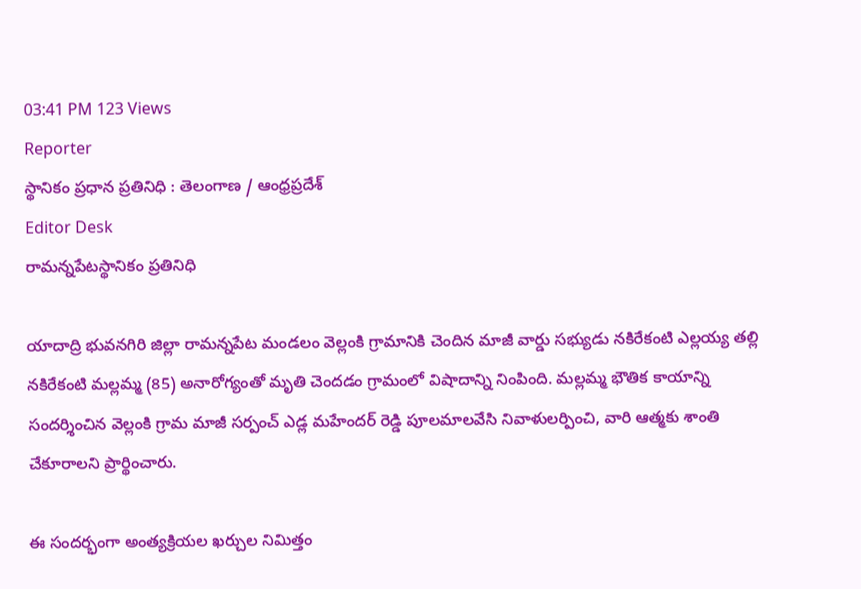03:41 PM 123 Views
Reporter
స్థానికం ప్రధాన ప్రతినిధి : తెలంగాణ / ఆంధ్రప్రదేశ్
Editor Desk
రామన్నపేటస్థానికం ప్రతినిధి

యాదాద్రి భువనగిరి జిల్లా రామన్నపేట మండలం వెల్లంకి గ్రామానికి చెందిన మాజీ వార్డు సభ్యుడు నకిరేకంటి ఎల్లయ్య తల్లి నకిరేకంటి మల్లమ్మ (85) అనారోగ్యంతో మృతి చెందడం గ్రామంలో విషాదాన్ని నింపింది. మల్లమ్మ భౌతిక కాయాన్ని సందర్శించిన వెల్లంకి గ్రామ మాజీ సర్పంచ్ ఎడ్ల మహేందర్ రెడ్డి పూలమాలవేసి నివాళులర్పించి, వారి ఆత్మకు శాంతి చేకూరాలని ప్రార్థించారు.

ఈ సందర్భంగా అంత్యక్రియల ఖర్చుల నిమిత్తం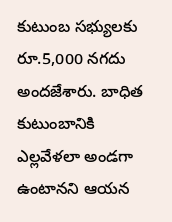కుటుంబ సభ్యులకు రూ.5,000 నగదు అందజేశారు. బాధిత కుటుంబానికి ఎల్లవేళలా అండగా ఉంటానని ఆయన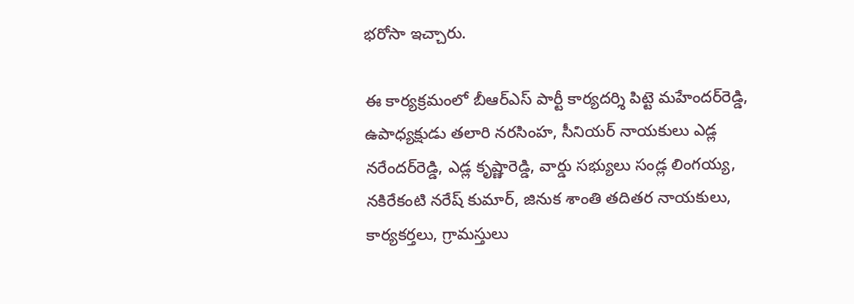భరోసా ఇచ్చారు.

ఈ కార్యక్రమంలో బీఆర్‌ఎస్ పార్టీ కార్యదర్శి పిట్టె మహేందర్‌రెడ్డి, ఉపాధ్యక్షుడు తలారి నరసింహ, సీనియర్ నాయకులు ఎడ్ల నరేందర్‌రెడ్డి, ఎడ్ల కృష్ణారెడ్డి, వార్డు సభ్యులు సండ్ల లింగయ్య, నకిరేకంటి నరేష్ కుమార్, జినుక శాంతి తదితర నాయకులు, కార్యకర్తలు, గ్రామస్తులు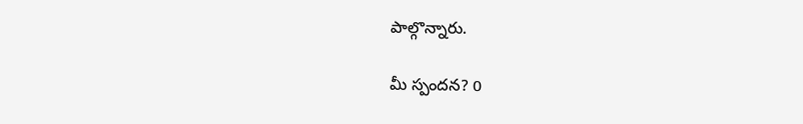పాల్గొన్నారు.

మీ స్పందన? 0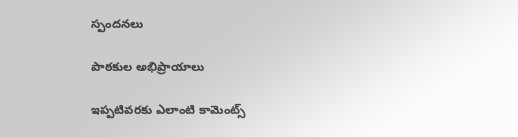స్పందనలు

పాఠకుల అభిప్రాయాలు

ఇప్పటివరకు ఎలాంటి కామెంట్స్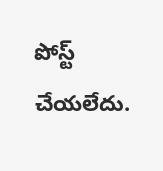పోస్ట్ చేయలేదు.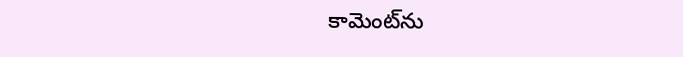కామెంట్‌ను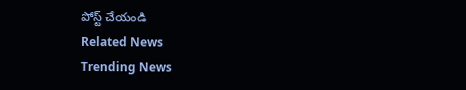పోస్ట్ చేయండి
Related News
Trending News